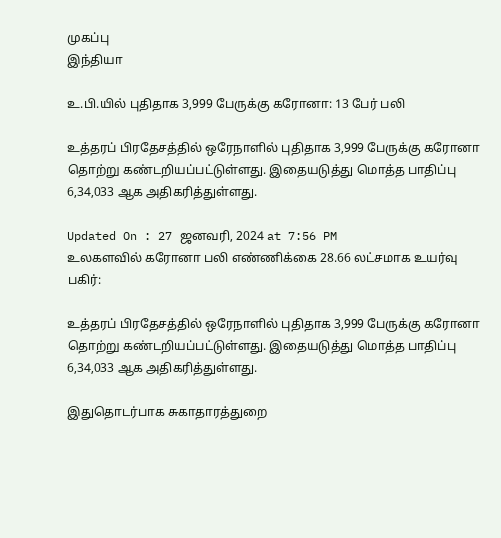முகப்பு
இந்தியா

உ.பி.யில் புதிதாக 3,999 பேருக்கு கரோனா: 13 பேர் பலி

உத்தரப் பிரதேசத்தில் ஒரேநாளில் புதிதாக 3,999 பேருக்கு கரோனா தொற்று கண்டறியப்பட்டுள்ளது. இதையடுத்து மொத்த பாதிப்பு 6,34,033 ஆக அதிகரித்துள்ளது.

Updated On : 27 ஜனவரி, 2024 at 7:56 PM
உலகளவில் கரோனா பலி எண்ணிக்கை 28.66 லட்சமாக உயர்வு
பகிர்:

உத்தரப் பிரதேசத்தில் ஒரேநாளில் புதிதாக 3,999 பேருக்கு கரோனா தொற்று கண்டறியப்பட்டுள்ளது. இதையடுத்து மொத்த பாதிப்பு 6,34,033 ஆக அதிகரித்துள்ளது.

இதுதொடர்பாக சுகாதாரத்துறை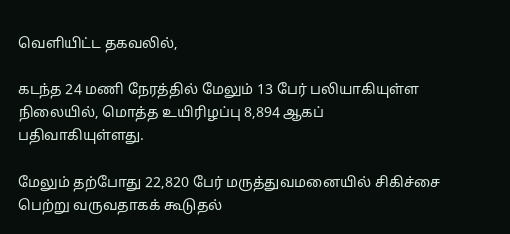வெளியிட்ட தகவலில்,

கடந்த 24 மணி நேரத்தில் மேலும் 13 பேர் பலியாகியுள்ள நிலையில், மொத்த உயிரிழப்பு 8,894 ஆகப் பதிவாகியுள்ளது.

மேலும் தற்போது 22,820 பேர் மருத்துவமனையில் சிகிச்சை பெற்று வருவதாகக் கூடுதல்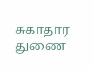சுகாதார துணை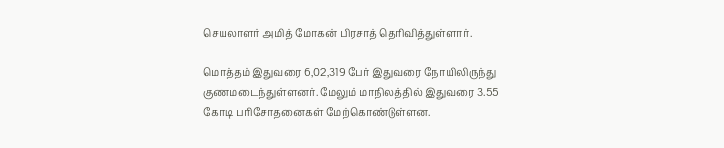செயலாளர் அமித் மோகன் பிரசாத் தெரிவித்துள்ளார்.

மொத்தம் இதுவரை 6,02,319 பேர் இதுவரை நோயிலிருந்து குணமடைந்துள்ளனர். மேலும் மாநிலத்தில் இதுவரை 3.55 கோடி பரிசோதனைகள் மேற்கொண்டுள்ளன.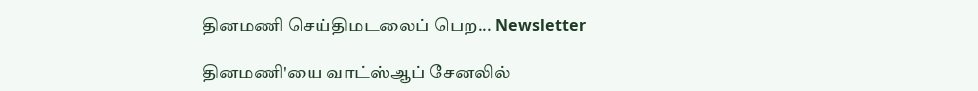தினமணி செய்திமடலைப் பெற... Newsletter

தினமணி'யை வாட்ஸ்ஆப் சேனலில்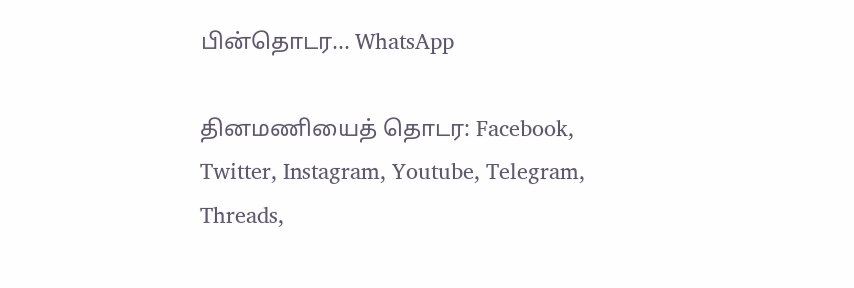பின்தொடர... WhatsApp

தினமணியைத் தொடர: Facebook, Twitter, Instagram, Youtube, Telegram, Threads,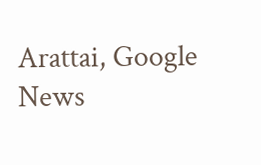Arattai, Google News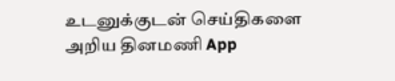உடனுக்குடன் செய்திகளை அறிய தினமணி App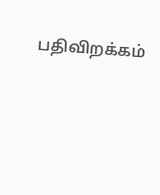பதிவிறக்கம்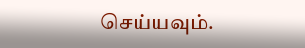செய்யவும்.